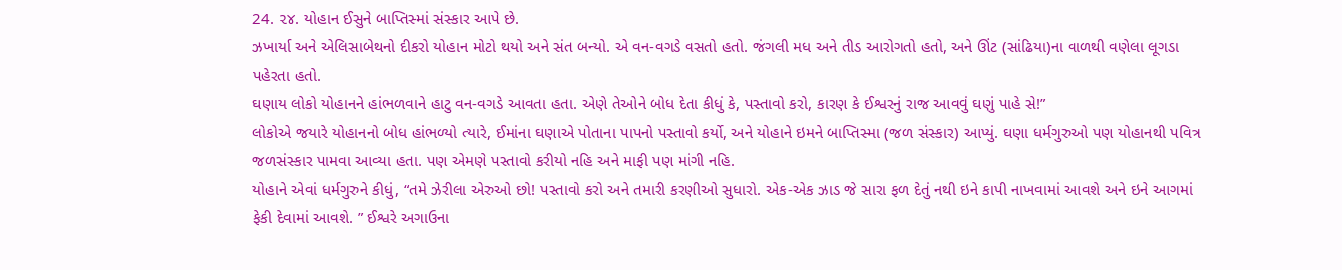24. ૨૪. યોહાન ઈસુને બાપ્તિસ્માં સંસ્કાર આપે છે.
ઝખાર્યા અને એલિસાબેથનો દીકરો યોહાન મોટો થયો અને સંત બન્યો. એ વન-વગડે વસતો હતો. જંગલી મધ અને તીડ આરોગતો હતો, અને ઊંટ (સાંઢિયા)ના વાળથી વણેલા લૂગડા પહેરતા હતો.
ઘણાય લોકો યોહાનને હાંભળવાને હાટુ વન-વગડે આવતા હતા. એણે તેઓને બોધ દેતા કીધું કે, પસ્તાવો કરો, કારણ કે ઈશ્વરનું રાજ આવવું ઘણું પાહે સે!”
લોકોએ જયારે યોહાનનો બોધ હાંભળ્યો ત્યારે, ઈમાંના ઘણાએ પોતાના પાપનો પસ્તાવો કર્યો, અને યોહાને ઇમને બાપ્તિસ્મા (જળ સંસ્કાર) આપ્યું. ઘણા ધર્મગુરુઓ પણ યોહાનથી પવિત્ર જળસંસ્કાર પામવા આવ્યા હતા. પણ એમણે પસ્તાવો કરીયો નહિ અને માફી પણ માંગી નહિ.
યોહાને એવાં ધર્મગુરુને કીધું, “તમે ઝેરીલા એરુઓ છો! પસ્તાવો કરો અને તમારી કરણીઓ સુધારો. એક-એક ઝાડ જે સારા ફળ દેતું નથી ઇને કાપી નાખવામાં આવશે અને ઇને આગમાં ફેકી દેવામાં આવશે. ” ઈશ્વરે અગાઉના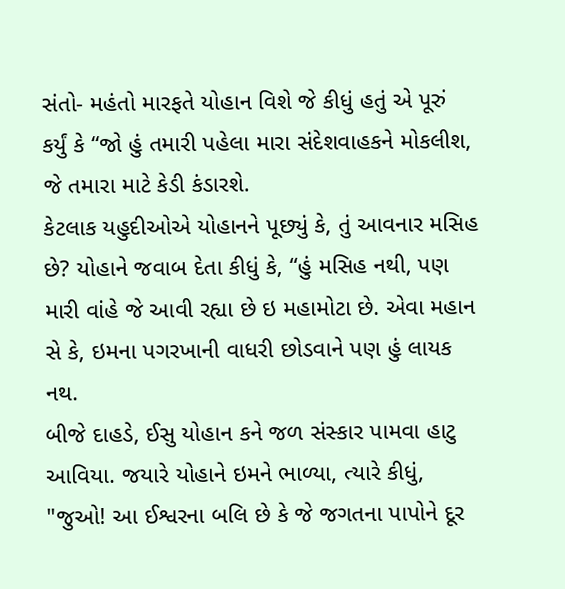સંતો- મહંતો મારફતે યોહાન વિશે જે કીધું હતું એ પૂરું કર્યું કે “જો હું તમારી પહેલા મારા સંદેશવાહકને મોકલીશ, જે તમારા માટે કેડી કંડારશે.
કેટલાક યહુદીઓએ યોહાનને પૂછ્યું કે, તું આવનાર મસિહ છે? યોહાને જવાબ દેતા કીધું કે, “હું મસિહ નથી, પણ મારી વાંહે જે આવી રહ્યા છે ઇ મહામોટા છે. એવા મહાન સે કે, ઇમના પગરખાની વાધરી છોડવાને પણ હું લાયક નથ.
બીજે દાહડે, ઈસુ યોહાન કને જળ સંસ્કાર પામવા હાટુ આવિયા. જયારે યોહાને ઇમને ભાળ્યા, ત્યારે કીધું, "જુઓ! આ ઈશ્વરના બલિ છે કે જે જગતના પાપોને દૂર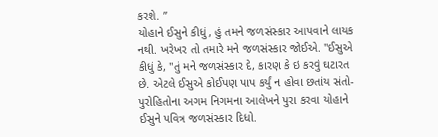કરશે. ”
યોહાને ઈસુને કીધું, હું તમને જળસંસ્કાર આપવાને લાયક નથી. ખરેખર તો તમારે મને જળસંસ્કાર જોઈએ. "ઈસુએ કીધું કે, "તું મને જળસંસ્કાર દે, કારણ કે ઇ કરવું ઘટારત છે. એટલે ઈસુએ કોઈપણ પાપ કર્યું ન હોવા છતાંય સંતો-પુરોહિતોના અગમ નિગમના આલેખને પુરા કરવા યોહાને ઈસુને પવિત્ર જળસંસ્કાર દિધો.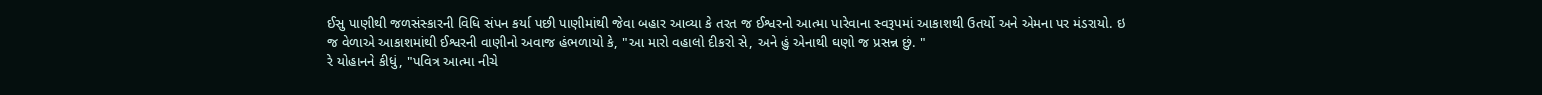ઈસુ પાણીથી જળસંસ્કારની વિધિ સંપન કર્યા પછી પાણીમાંથી જેવા બહાર આવ્યા કે તરત જ ઈશ્વરનો આત્મા પારેવાના સ્વરૂપમાં આકાશથી ઉતર્યો અને એમના પર મંડરાયો. ઇ જ વેળાએ આકાશમાંથી ઈશ્વરની વાણીનો અવાજ હંભળાયો કે, "આ મારો વહાલો દીકરો સે, અને હું એનાથી ઘણો જ પ્રસન્ન છું. "
રે યોહાનને કીધું, "પવિત્ર આત્મા નીચે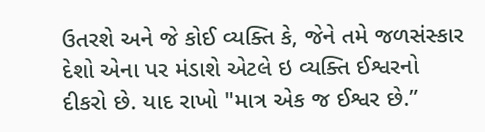ઉતરશે અને જે કોઈ વ્યક્તિ કે, જેને તમે જળસંસ્કાર દેશો એના પર મંડાશે એટલે ઇ વ્યક્તિ ઈશ્વરનો દીકરો છે. યાદ રાખો "માત્ર એક જ ઈશ્વર છે.”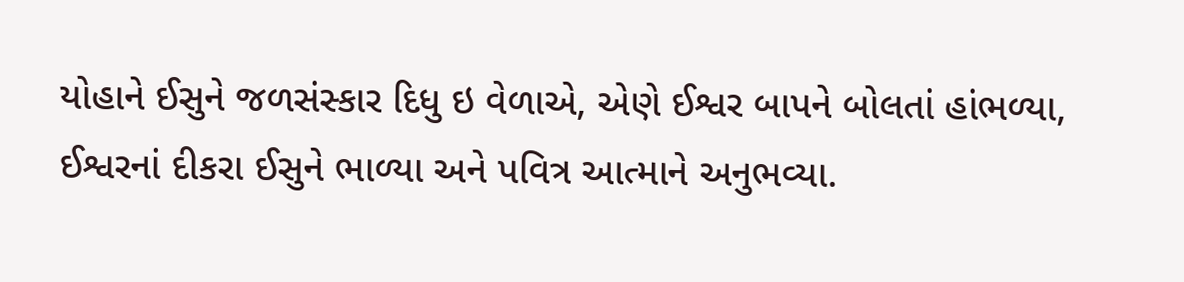યોહાને ઈસુને જળસંસ્કાર દિધુ ઇ વેળાએ, એણે ઈશ્વર બાપને બોલતાં હાંભળ્યા, ઈશ્વરનાં દીકરા ઈસુને ભાળ્યા અને પવિત્ર આત્માને અનુભવ્યા.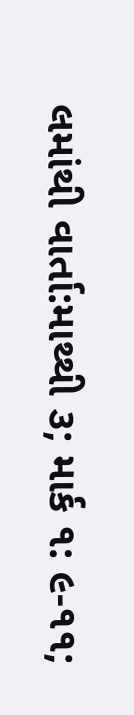લમાંથી વાર્તા:માથ્થી ૩; માર્ક ૧: ૯-૧૧;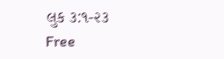લુક ૩:૧-૨૩
Free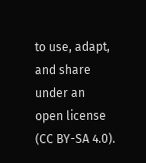to use, adapt, and share under an open license (CC BY-SA 4.0).